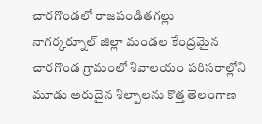చారగొండలో రాజపండితగల్లు
నాగర్కర్నూల్ జిల్లా మండల కేంద్రమైన చారగొండ గ్రామంలో శివాలయం పరిసరాల్లోని మూడు అరుదైన శిల్పాలను కొత్త తెలంగాణ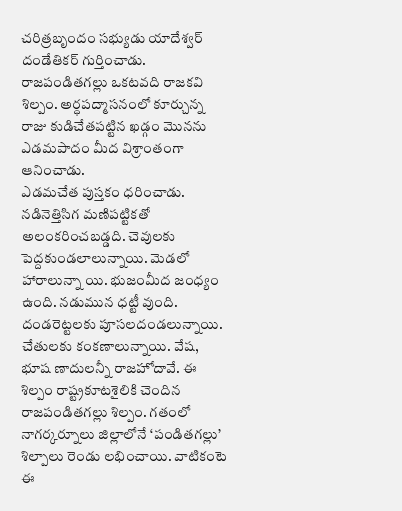చరిత్రబృందం సభ్యుడు యాదేశ్వర్ దండేతికర్ గుర్తించాడు. రాజపండితగల్లు ఒకటవది రాజకవి శిల్పం. అర్ధపద్మాసనంలో కూర్చున్న రాజు కుడిచేతపట్టిన ఖడ్గం మొనను ఎడమపాదం మీద విశ్రాంతంగా ఆనించాడు.
ఎడమచేత పుస్తకం ధరించాడు. నడినెత్తిసిగ మణిపట్టికతో అలంకరించబడ్డది. చెవులకు పెద్దకుండలాలున్నాయి. మెడలో హారాలున్నా యి. భుజంమీద జంధ్యం ఉంది. నడుమున ధట్టీ వుంది. దండరెట్టలకు పూసలదండలున్నాయి. చేతులకు కంకణాలున్నాయి. వేష, భూష ణాదులన్నీ రాజహోదావే. ఈ శిల్పం రాష్ట్రకూటశైలికి చెందిన రాజపండితగల్లు శిల్పం. గతంలో నాగర్కర్నూలు జిల్లాలోనే ‘పండితగల్లు’ శిల్పాలు రెండు లభించాయి. వాటికంటె ఈ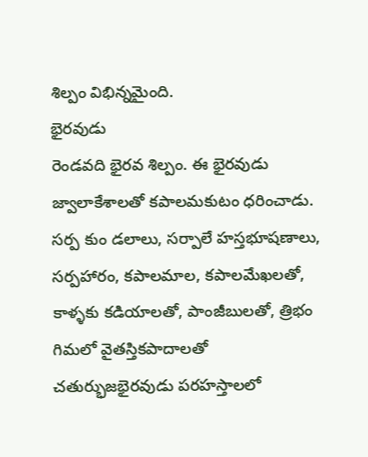శిల్పం విభిన్నమైంది.
భైరవుడు
రెండవది భైరవ శిల్పం. ఈ భైరవుడు జ్వాలాకేశాలతో కపాలమకుటం ధరించాడు. సర్ప కుం డలాలు, సర్పాలే హస్తభూషణాలు, సర్పహారం, కపాలమాల, కపాలమేఖలతో, కాళ్ళకు కడియాలతో, పాంజీబులతో, త్రిభం గిమలో వైతస్తికపాదాలతో చతుర్భుజభైరవుడు పరహస్తాలలో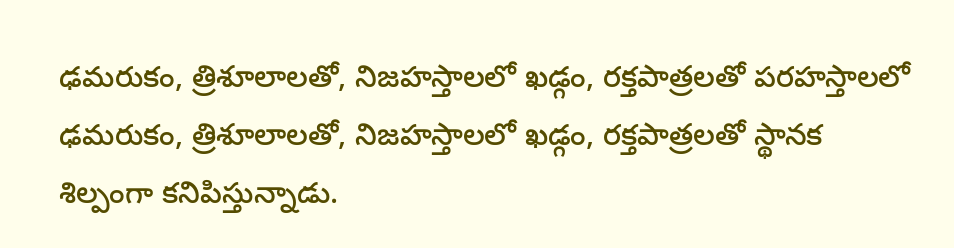ఢమరుకం, త్రిశూలాలతో, నిజహస్తాలలో ఖడ్గం, రక్తపాత్రలతో పరహస్తాలలో ఢమరుకం, త్రిశూలాలతో, నిజహస్తాలలో ఖడ్గం, రక్తపాత్రలతో స్థానక శిల్పంగా కనిపిస్తున్నాడు.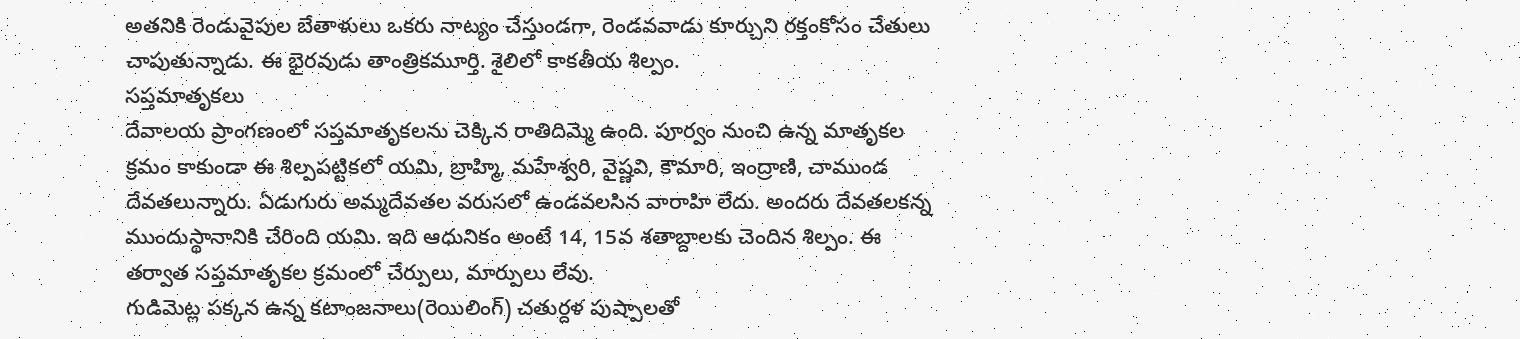అతనికి రెండువైపుల బేతాళులు ఒకరు నాట్యం చేస్తుండగా, రెండవవాడు కూర్చుని రక్తంకోసం చేతులు చాపుతున్నాడు. ఈ భైరవుడు తాంత్రికమూర్తి. శైలిలో కాకతీయ శిల్పం.
సప్తమాతృకలు
దేవాలయ ప్రాంగణంలో సప్తమాతృకలను చెక్కిన రాతిదిమ్మె ఉంది. పూర్వం నుంచి ఉన్న మాతృకల క్రమం కాకుండా ఈ శిల్పపట్టికలో యమి, బ్రాహ్మి, మహేశ్వరి, వైష్ణవి, కౌమారి, ఇంద్రాణి, చాముండ దేవతలున్నారు. ఏడుగురు అమ్మదేవతల వరుసలో ఉండవలసిన వారాహి లేదు. అందరు దేవతలకన్న ముందుస్థానానికి చేరింది యమి. ఇది ఆధునికం అంటే 14, 15వ శతాబ్దాలకు చెందిన శిల్పం. ఈ తర్వాత సప్తమాతృకల క్రమంలో చేర్పులు, మార్పులు లేవు.
గుడిమెట్ల పక్కన ఉన్న కటాంజనాలు(రెయిలింగ్) చతుర్దళ పుష్పాలతో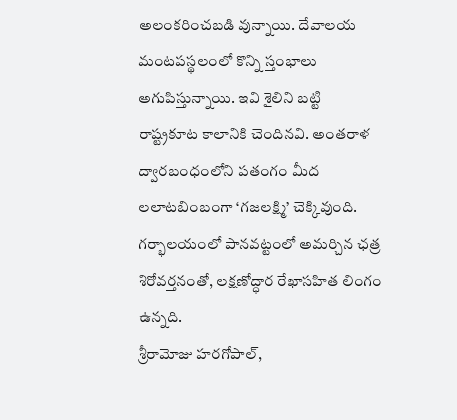అలంకరించబడి వున్నాయి. దేవాలయ మంటపస్థలంలో కొన్ని స్తంభాలు అగుపిస్తున్నాయి. ఇవి శైలిని బట్టి రాష్ట్రకూట కాలానికి చెందినవి. అంతరాళ ద్వారబంధంలోని పతంగం మీద లలాటబింబంగా ‘గజలక్ష్మి’ చెక్కివుంది. గర్భాలయంలో పానవట్టంలో అమర్చిన ఛత్ర శిరోవర్తనంతో, లక్షణోద్ధార రేఖాసహిత లింగం ఉన్నది.
శ్రీరామోజు హరగోపాల్,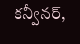కన్వీనర్,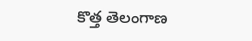కొత్త తెలంగాణ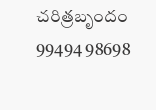చరిత్రబృందం
99494 98698